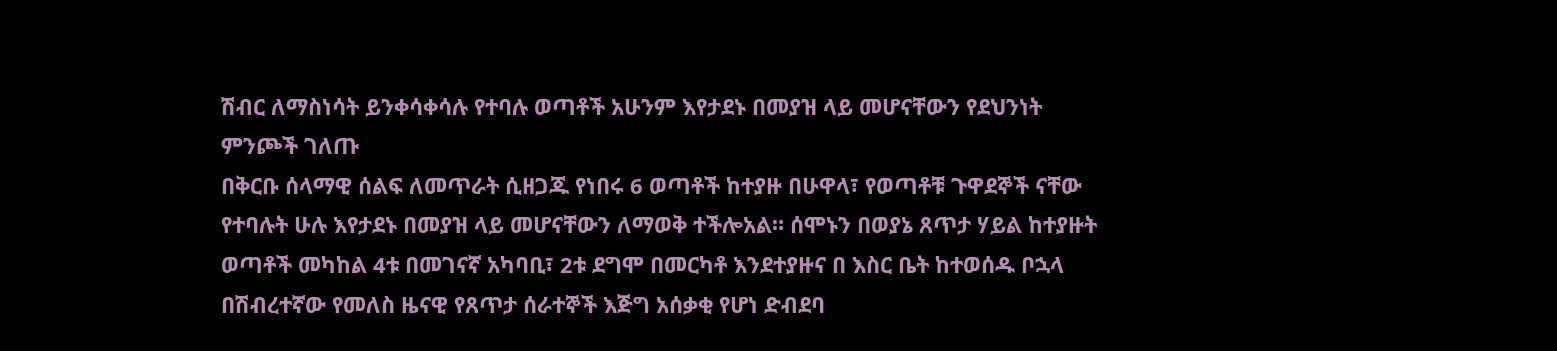ሽብር ለማስነሳት ይንቀሳቀሳሉ የተባሉ ወጣቶች አሁንም እየታደኑ በመያዝ ላይ መሆናቸውን የደህንነት ምንጮች ገለጡ
በቅርቡ ሰላማዊ ሰልፍ ለመጥራት ሲዘጋጁ የነበሩ 6 ወጣቶች ከተያዙ በሁዋላ፣ የወጣቶቹ ጉዋደኞች ናቸው የተባሉት ሁሉ እየታደኑ በመያዝ ላይ መሆናቸውን ለማወቅ ተችሎአል። ሰሞኑን በወያኔ ጸጥታ ሃይል ከተያዙት ወጣቶች መካከል 4ቱ በመገናኛ አካባቢ፣ 2ቱ ደግሞ በመርካቶ እንደተያዙና በ እስር ቤት ከተወሰዱ ቦኋላ በሽብረተኛው የመለስ ዜናዊ የጸጥታ ሰራተኞች እጅግ አሰቃቂ የሆነ ድብደባ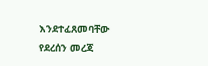እንደተፈጸመባቸው የደረሰን መረጃ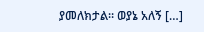ያመለክታል። ወያኔ አለኝ […]